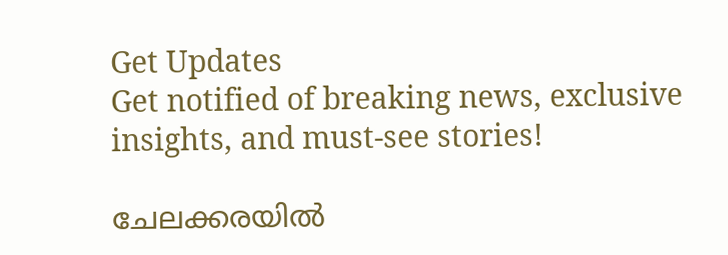Get Updates
Get notified of breaking news, exclusive insights, and must-see stories!

ചേലക്കരയില്‍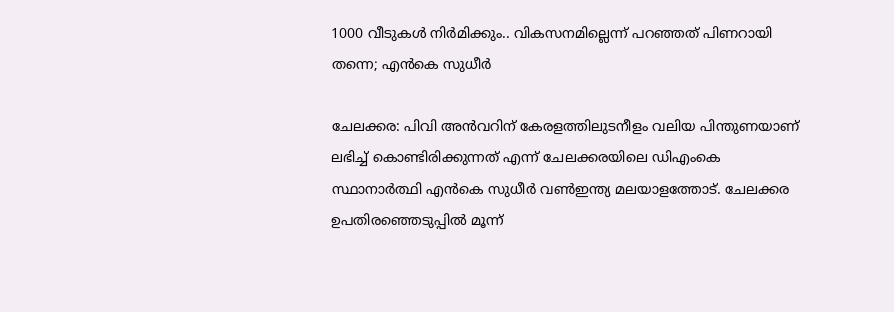1000 വീടുകള്‍ നിര്‍മിക്കും.. വികസനമില്ലെന്ന് പറഞ്ഞത് പിണറായി തന്നെ; എന്‍കെ സുധീര്‍

ചേലക്കര: പിവി അന്‍വറിന് കേരളത്തിലുടനീളം വലിയ പിന്തുണയാണ് ലഭിച്ച് കൊണ്ടിരിക്കുന്നത് എന്ന് ചേലക്കരയിലെ ഡിഎംകെ സ്ഥാനാര്‍ത്ഥി എന്‍കെ സുധീര്‍ വണ്‍ഇന്ത്യ മലയാളത്തോട്. ചേലക്കര ഉപതിരഞ്ഞെടുപ്പില്‍ മൂന്ന്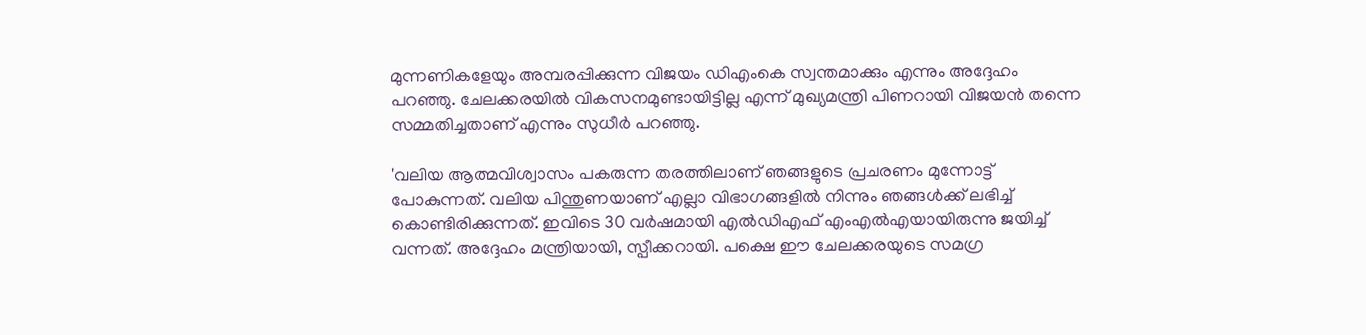മുന്നണികളേയും അമ്പരപ്പിക്കുന്ന വിജയം ഡിഎംകെ സ്വന്തമാക്കും എന്നും അദ്ദേഹം പറഞ്ഞു. ചേലക്കരയില്‍ വികസനമുണ്ടായിട്ടില്ല എന്ന് മുഖ്യമന്ത്രി പിണറായി വിജയന്‍ തന്നെ സമ്മതിച്ചതാണ് എന്നും സുധീര്‍ പറഞ്ഞു.

'വലിയ ആത്മവിശ്വാസം പകരുന്ന തരത്തിലാണ് ഞങ്ങളുടെ പ്രചരണം മുന്നോട്ട് പോകുന്നത്. വലിയ പിന്തുണയാണ് എല്ലാ വിഭാഗങ്ങളില്‍ നിന്നും ഞങ്ങള്‍ക്ക് ലഭിച്ച് കൊണ്ടിരിക്കുന്നത്. ഇവിടെ 30 വര്‍ഷമായി എല്‍ഡിഎഫ് എംഎല്‍എയായിരുന്നു ജയിച്ച് വന്നത്. അദ്ദേഹം മന്ത്രിയായി, സ്പീക്കറായി. പക്ഷെ ഈ ചേലക്കരയുടെ സമഗ്ര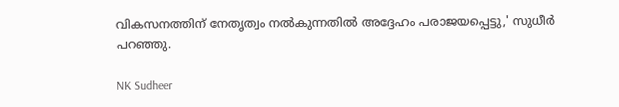വികസനത്തിന് നേതൃത്വം നല്‍കുന്നതില്‍ അദ്ദേഹം പരാജയപ്പെട്ടു,' സുധീര്‍ പറഞ്ഞു.

NK Sudheer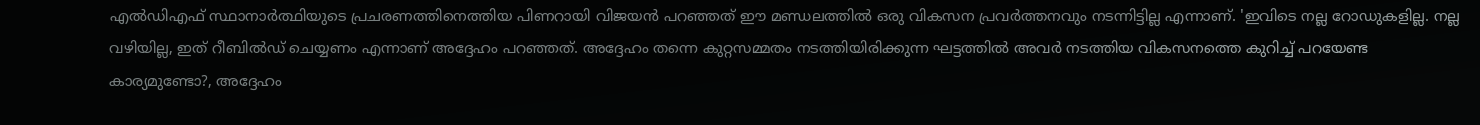എല്‍ഡിഎഫ് സ്ഥാനാര്‍ത്ഥിയുടെ പ്രചരണത്തിനെത്തിയ പിണറായി വിജയന്‍ പറഞ്ഞത് ഈ മണ്ഡലത്തില്‍ ഒരു വികസന പ്രവര്‍ത്തനവും നടന്നിട്ടില്ല എന്നാണ്. 'ഇവിടെ നല്ല റോഡുകളില്ല. നല്ല വഴിയില്ല, ഇത് റീബില്‍ഡ് ചെയ്യണം എന്നാണ് അദ്ദേഹം പറഞ്ഞത്. അദ്ദേഹം തന്നെ കുറ്റസമ്മതം നടത്തിയിരിക്കുന്ന ഘട്ടത്തില്‍ അവര്‍ നടത്തിയ വികസനത്തെ കുറിച്ച് പറയേണ്ട കാര്യമുണ്ടോ?, അദ്ദേഹം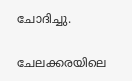ചോദിച്ചു.

ചേലക്കരയിലെ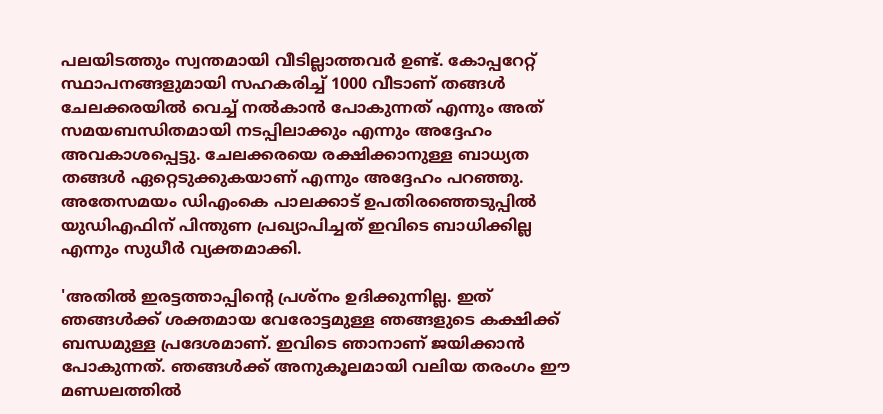പലയിടത്തും സ്വന്തമായി വീടില്ലാത്തവര്‍ ഉണ്ട്. കോപ്പറേറ്റ് സ്ഥാപനങ്ങളുമായി സഹകരിച്ച് 1000 വീടാണ് തങ്ങള്‍ ചേലക്കരയില്‍ വെച്ച് നല്‍കാന്‍ പോകുന്നത് എന്നും അത് സമയബന്ധിതമായി നടപ്പിലാക്കും എന്നും അദ്ദേഹം അവകാശപ്പെട്ടു. ചേലക്കരയെ രക്ഷിക്കാനുള്ള ബാധ്യത തങ്ങള്‍ ഏറ്റെടുക്കുകയാണ് എന്നും അദ്ദേഹം പറഞ്ഞു. അതേസമയം ഡിഎംകെ പാലക്കാട് ഉപതിരഞ്ഞെടുപ്പില്‍ യുഡിഎഫിന് പിന്തുണ പ്രഖ്യാപിച്ചത് ഇവിടെ ബാധിക്കില്ല എന്നും സുധീര്‍ വ്യക്തമാക്കി.

'അതില്‍ ഇരട്ടത്താപ്പിന്റെ പ്രശ്‌നം ഉദിക്കുന്നില്ല. ഇത് ഞങ്ങള്‍ക്ക് ശക്തമായ വേരോട്ടമുള്ള ഞങ്ങളുടെ കക്ഷിക്ക് ബന്ധമുള്ള പ്രദേശമാണ്. ഇവിടെ ഞാനാണ് ജയിക്കാന്‍ പോകുന്നത്. ഞങ്ങള്‍ക്ക് അനുകൂലമായി വലിയ തരംഗം ഈ മണ്ഡലത്തില്‍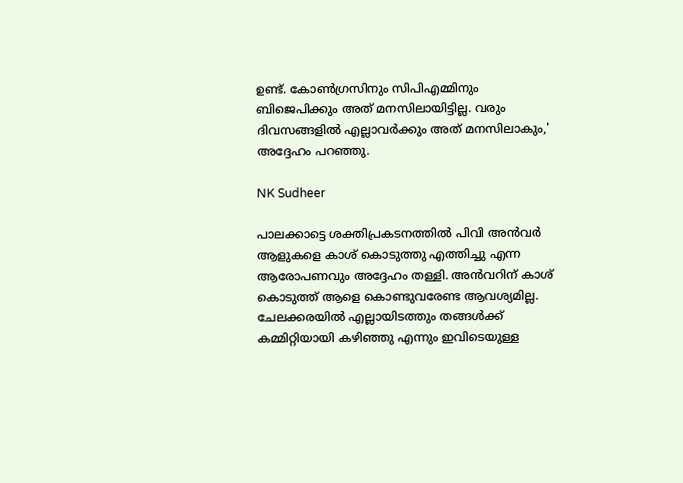ഉണ്ട്. കോണ്‍ഗ്രസിനും സിപിഎമ്മിനും ബിജെപിക്കും അത് മനസിലായിട്ടില്ല. വരും ദിവസങ്ങളില്‍ എല്ലാവര്‍ക്കും അത് മനസിലാകും,' അദ്ദേഹം പറഞ്ഞു.

NK Sudheer

പാലക്കാട്ടെ ശക്തിപ്രകടനത്തില്‍ പിവി അന്‍വര്‍ ആളുകളെ കാശ് കൊടുത്തു എത്തിച്ചു എന്ന ആരോപണവും അദ്ദേഹം തള്ളി. അന്‍വറിന് കാശ് കൊടുത്ത് ആളെ കൊണ്ടുവരേണ്ട ആവശ്യമില്ല. ചേലക്കരയില്‍ എല്ലായിടത്തും തങ്ങള്‍ക്ക് കമ്മിറ്റിയായി കഴിഞ്ഞു എന്നും ഇവിടെയുള്ള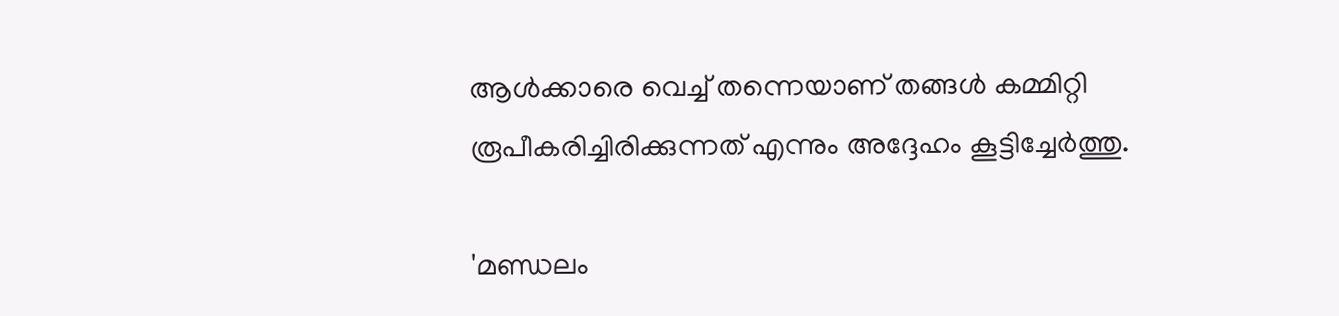ആള്‍ക്കാരെ വെച്ച് തന്നെയാണ് തങ്ങള്‍ കമ്മിറ്റി രൂപീകരിച്ചിരിക്കുന്നത് എന്നും അദ്ദേഹം കൂട്ടിച്ചേര്‍ത്തു.

'മണ്ഡലം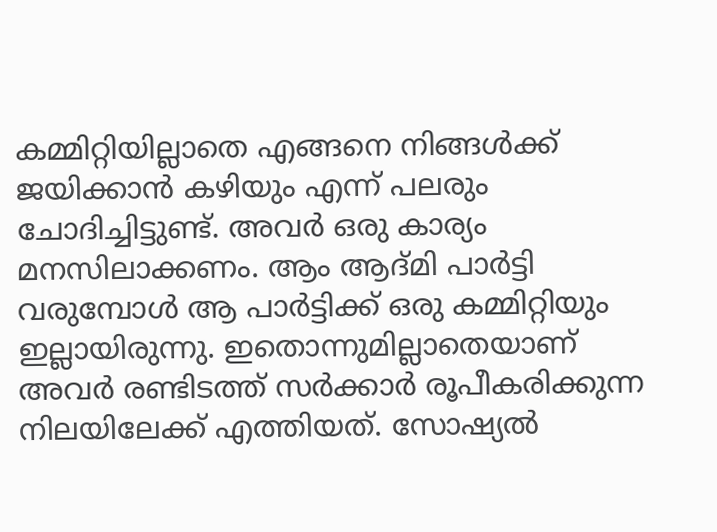കമ്മിറ്റിയില്ലാതെ എങ്ങനെ നിങ്ങള്‍ക്ക് ജയിക്കാന്‍ കഴിയും എന്ന് പലരും ചോദിച്ചിട്ടുണ്ട്. അവര്‍ ഒരു കാര്യം മനസിലാക്കണം. ആം ആദ്മി പാര്‍ട്ടി വരുമ്പോള്‍ ആ പാര്‍ട്ടിക്ക് ഒരു കമ്മിറ്റിയും ഇല്ലായിരുന്നു. ഇതൊന്നുമില്ലാതെയാണ് അവര്‍ രണ്ടിടത്ത് സര്‍ക്കാര്‍ രൂപീകരിക്കുന്ന നിലയിലേക്ക് എത്തിയത്. സോഷ്യല്‍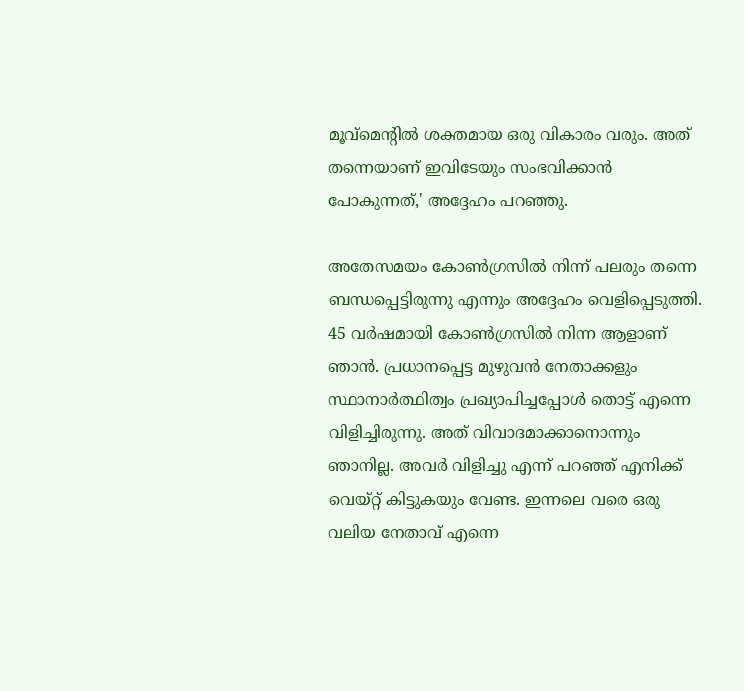മൂവ്‌മെന്റില്‍ ശക്തമായ ഒരു വികാരം വരും. അത് തന്നെയാണ് ഇവിടേയും സംഭവിക്കാന്‍ പോകുന്നത്,' അദ്ദേഹം പറഞ്ഞു.

അതേസമയം കോണ്‍ഗ്രസില്‍ നിന്ന് പലരും തന്നെ ബന്ധപ്പെട്ടിരുന്നു എന്നും അദ്ദേഹം വെളിപ്പെടുത്തി. 45 വര്‍ഷമായി കോണ്‍ഗ്രസില്‍ നിന്ന ആളാണ് ഞാന്‍. പ്രധാനപ്പെട്ട മുഴുവന്‍ നേതാക്കളും സ്ഥാനാര്‍ത്ഥിത്വം പ്രഖ്യാപിച്ചപ്പോള്‍ തൊട്ട് എന്നെ വിളിച്ചിരുന്നു. അത് വിവാദമാക്കാനൊന്നും ഞാനില്ല. അവര്‍ വിളിച്ചു എന്ന് പറഞ്ഞ് എനിക്ക് വെയ്റ്റ് കിട്ടുകയും വേണ്ട. ഇന്നലെ വരെ ഒരു വലിയ നേതാവ് എന്നെ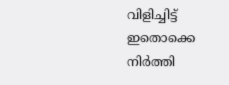വിളിച്ചിട്ട് ഇതൊക്കെ നിര്‍ത്തി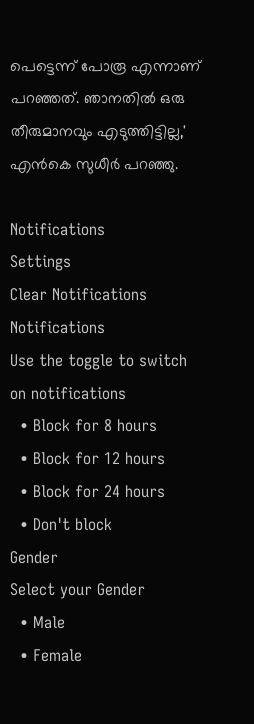പെട്ടെന്ന് പോരൂ എന്നാണ് പറഞ്ഞത്. ഞാനതില്‍ ഒരു തീരുമാനവും എടുത്തിട്ടില്ല,' എന്‍കെ സുധീര്‍ പറഞ്ഞു.

Notifications
Settings
Clear Notifications
Notifications
Use the toggle to switch on notifications
  • Block for 8 hours
  • Block for 12 hours
  • Block for 24 hours
  • Don't block
Gender
Select your Gender
  • Male
  • Female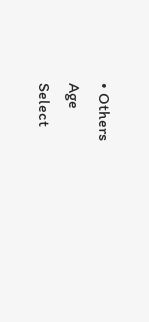• Others
Age
Select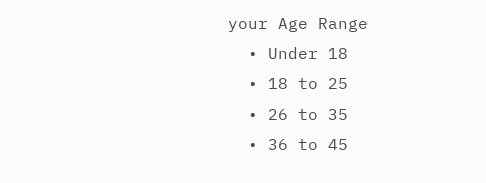your Age Range
  • Under 18
  • 18 to 25
  • 26 to 35
  • 36 to 45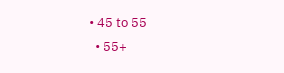• 45 to 55
  • 55+